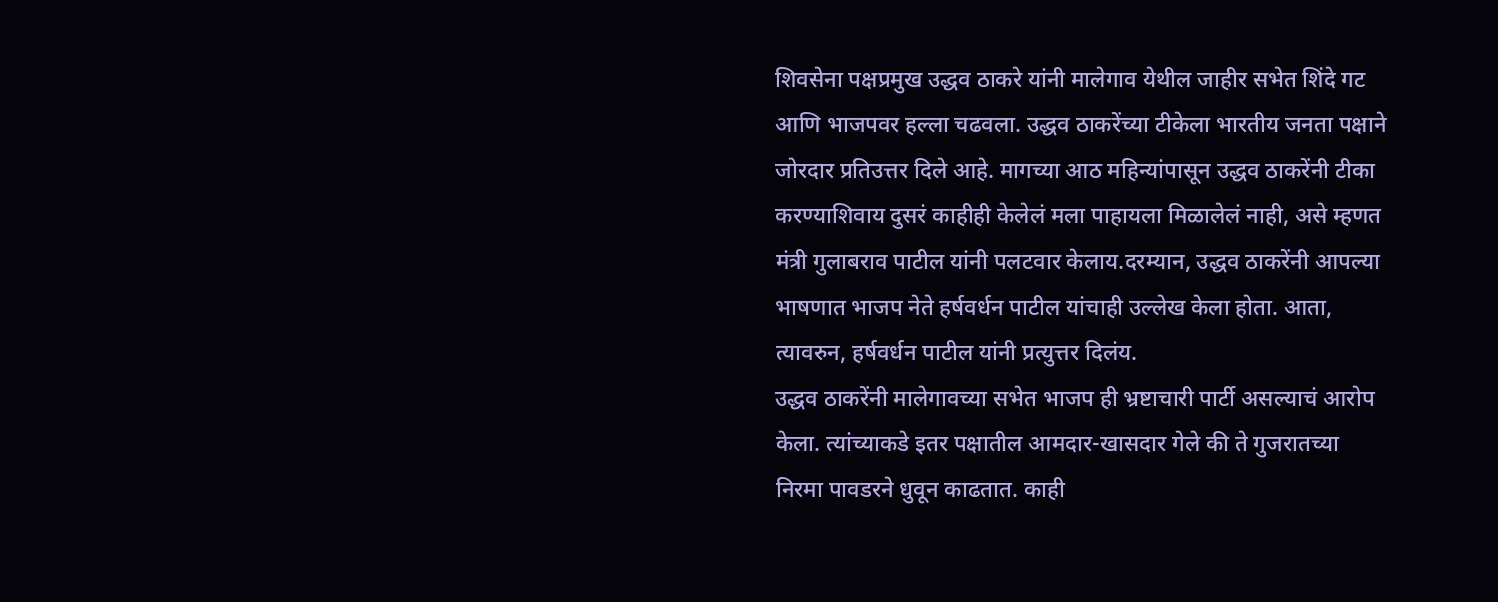शिवसेना पक्षप्रमुख उद्धव ठाकरे यांनी मालेगाव येथील जाहीर सभेत शिंदे गट आणि भाजपवर हल्ला चढवला. उद्धव ठाकरेंच्या टीकेला भारतीय जनता पक्षाने जोरदार प्रतिउत्तर दिले आहे. मागच्या आठ महिन्यांपासून उद्धव ठाकरेंनी टीका करण्याशिवाय दुसरं काहीही केलेलं मला पाहायला मिळालेलं नाही, असे म्हणत मंत्री गुलाबराव पाटील यांनी पलटवार केलाय.दरम्यान, उद्धव ठाकरेंनी आपल्या भाषणात भाजप नेते हर्षवर्धन पाटील यांचाही उल्लेख केला होता. आता, त्यावरुन, हर्षवर्धन पाटील यांनी प्रत्युत्तर दिलंय.
उद्धव ठाकरेंनी मालेगावच्या सभेत भाजप ही भ्रष्टाचारी पार्टी असल्याचं आरोप केला. त्यांच्याकडे इतर पक्षातील आमदार-खासदार गेले की ते गुजरातच्या निरमा पावडरने धुवून काढतात. काही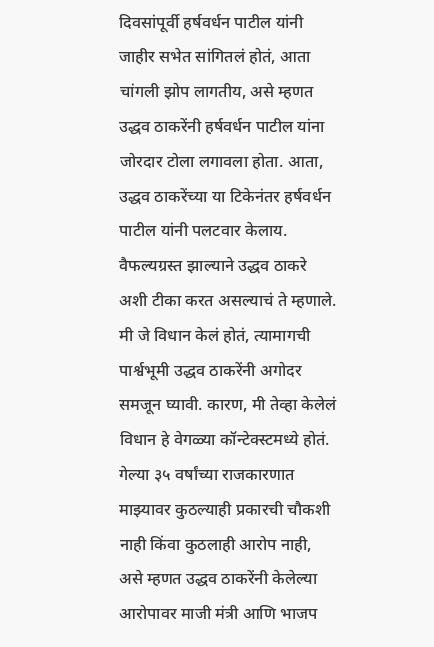दिवसांपूर्वी हर्षवर्धन पाटील यांनी जाहीर सभेत सांगितलं होतं, आता चांगली झोप लागतीय, असे म्हणत उद्धव ठाकरेंनी हर्षवर्धन पाटील यांना जोरदार टोला लगावला होता. आता, उद्धव ठाकरेंच्या या टिकेनंतर हर्षवर्धन पाटील यांनी पलटवार केलाय. वैफल्यग्रस्त झाल्याने उद्धव ठाकरे अशी टीका करत असल्याचं ते म्हणाले.
मी जे विधान केलं होतं, त्यामागची पार्श्वभूमी उद्धव ठाकरेंनी अगोदर समजून घ्यावी. कारण, मी तेव्हा केलेलं विधान हे वेगळ्या कॉन्टेक्स्टमध्ये होतं. गेल्या ३५ वर्षांच्या राजकारणात माझ्यावर कुठल्याही प्रकारची चौकशी नाही किंवा कुठलाही आरोप नाही, असे म्हणत उद्धव ठाकरेंनी केलेल्या आरोपावर माजी मंत्री आणि भाजप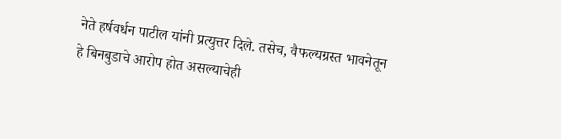नेते हर्षवर्धन पाटील यांनी प्रत्युत्तर दिले. तसेच, वैफल्यग्रस्त भावनेतून हे बिनबुडाचे आरोप होत असल्याचेही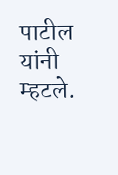पाटील यांनी म्हटले.